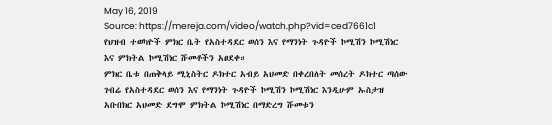May 16, 2019
Source: https://mereja.com/video/watch.php?vid=ced7661c1
የህዝብ ተወካዮች ምክር ቤት የአስተዳደር ወሰን እና የማንነት ጉዳዮች ኮሚሽን ኮሚሽነር እና ምክትል ኮሚሽነር ሹመቶችን አፀደቀ።
ምክር ቤቱ በጠቅላይ ሚኒስትር ዶክተር አብይ አህመድ በቀረበለት መሰረት ዶክተር ጣሰው ገብሬ የአስተዳደር ወሰን እና የማንነት ጉዳዮች ኮሚሽን ኮሚሽነር እንዲሁም ኡስታዝ አቡበክር አህመድ ደግሞ ምክትል ኮሚሽነር በማድረግ ሹመቱን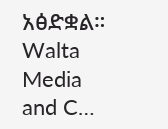አፅድቋል።
Walta Media and C…